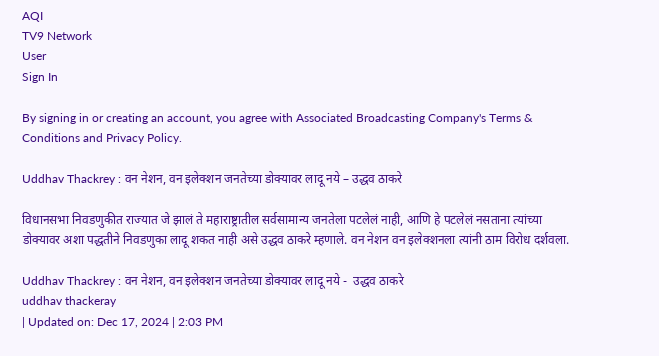AQI
TV9 Network
User
Sign In

By signing in or creating an account, you agree with Associated Broadcasting Company's Terms & Conditions and Privacy Policy.

Uddhav Thackrey : वन नेशन, वन इलेक्शन जनतेच्या डोक्यावर लादू नये – उद्धव ठाकरे

विधानसभा निवडणुकीत राज्यात जे झालं ते महाराष्ट्रातील सर्वसामान्य जनतेला पटलेलं नाही, आणि हे पटलेलं नसताना त्यांच्या डोक्यावर अशा पद्धतीने निवडणुका लादू शकत नाही असे उद्धव ठाकरे म्हणाले. वन नेशन वन इलेक्शनला त्यांनी ठाम विरोध दर्शवला.

Uddhav Thackrey : वन नेशन, वन इलेक्शन जनतेच्या डोक्यावर लादू नये -  उद्धव ठाकरे
uddhav thackeray
| Updated on: Dec 17, 2024 | 2:03 PM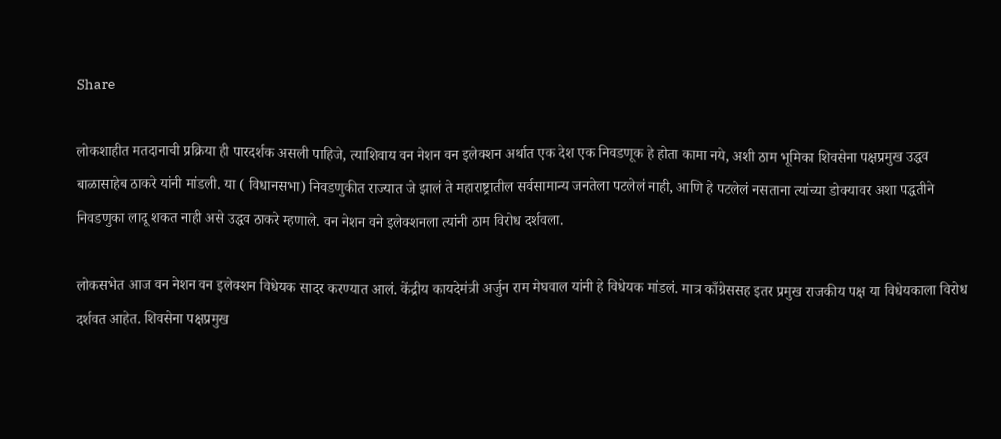Share

लोकशाहीत मतदानाची प्रक्रिया ही पारदर्शक असली पाहिजे, त्याशिवाय वन नेशन वन इलेक्शन अर्थात एक देश एक निवडणूक हे होता कामा नये, अशी ठाम भूमिका शिवसेना पक्षप्रमुख उद्धव बाळासाहेब ठाकरे यांनी मांडली. या ( विधानसभा) निवडणुकीत राज्यात जे झालं ते महाराष्ट्रातील सर्वसामान्य जनतेला पटलेलं नाही, आणि हे पटलेलं नसताना त्यांच्या डोक्यावर अशा पद्धतीने निवडणुका लादू शकत नाही असे उद्धव ठाकरे म्हणाले. वन नेशन वने इलेक्शनला त्यांनी ठाम विरोध दर्शवला.

लोकसभेत आज वन नेशन वन इलेक्शन विधेयक सादर करण्यात आलं. केंद्रीय कायदेमंत्री अर्जुन राम मेघवाल यांनी हे विधेयक मांडलं. मात्र काँग्रेससह इतर प्रमुख राजकीय पक्ष या विधेयकाला विरोध दर्शवत आहेत. शिवसेना पक्षप्रमुख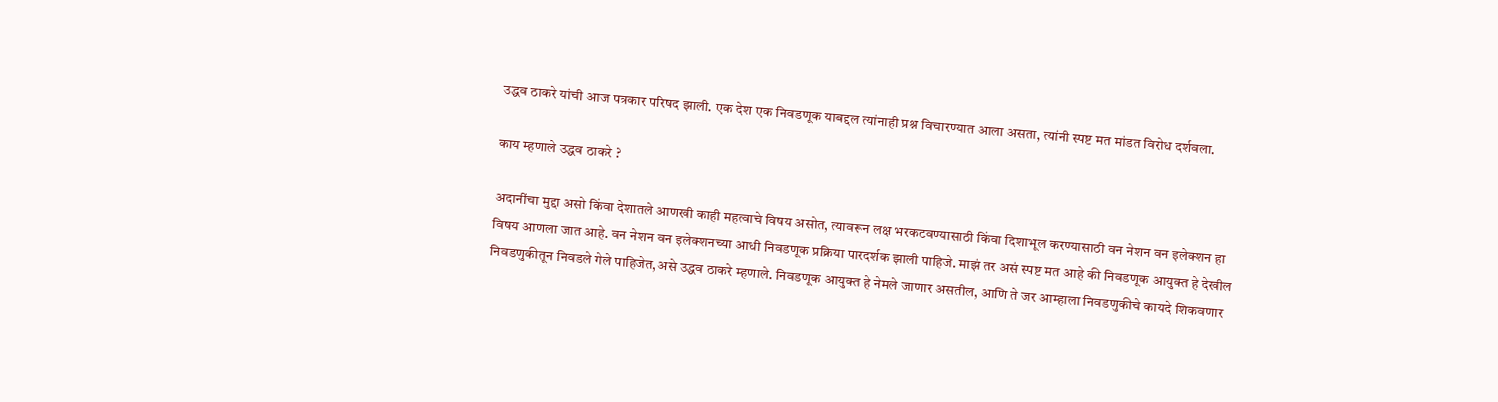उद्धव ठाकरे यांची आज पत्रकार परिषद झाली. एक देश एक निवडणूक याबद्दल त्यांनाही प्रश्न विचारण्यात आला असता, त्यांनी स्पष्ट मत मांडत विरोध दर्शवला.

काय म्हणाले उद्धव ठाकरे ?

अदानींचा मुद्दा असो किंवा देशातले आणखी काही महत्वाचे विषय असोत, त्यावरून लक्ष भरकटवण्यासाठी किंवा दिशाभूल करण्यासाठी वन नेशन वन इलेक्शन हा विषय आणला जात आहे. वन नेशन वन इलेक्शनच्या आधी निवडणूक प्रक्रिया पारदर्शक झाली पाहिजे. माझं तर असं स्पष्ट मत आहे की निवडणूक आयुक्त हे देखील निवडणुकीतून निवडले गेले पाहिजेत,असे उद्धव ठाकरे म्हणाले. निवडणूक आयुक्त हे नेमले जाणार असतील, आणि ते जर आम्हाला निवडणुकीचे कायदे शिकवणार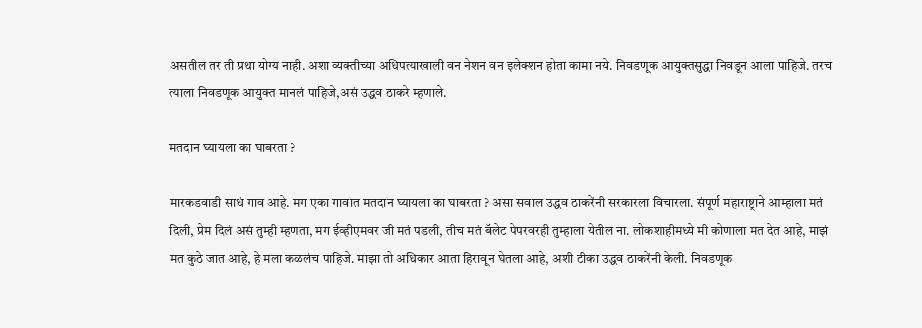असतील तर ती प्रथा योग्य नाही. अशा व्यक्तीच्या अधिपत्याखाली वन नेशन वन इलेक्शन होता कामा नये. निवडणूक आयुक्तसुद्धा निवडून आला पाहिजे. तरच त्याला निवडणूक आयुक्त मानलं पाहिजे,असं उद्धव ठाकरे म्हणाले.

मतदान घ्यायला का घाबरता ?

मारकडवाडी साधं गाव आहे. मग एका गावात मतदान घ्यायला का घाबरता ? असा सवाल उद्धव ठाकरेंनी सरकारला विचारला. संपूर्ण महाराष्ट्राने आम्हाला मतं दिली, प्रेम दिलं असं तुम्ही म्हणता, मग ईव्हीएमवर जी मतं पडली, तीच मतं बॅलेट पेपरवरही तुम्हाला येतील ना. लोकशाहीमध्ये मी कोणाला मत देत आहे, माझं मत कुठे जात आहे, हे मला कळलंच पाहिजे. माझा तो अधिकार आता हिरावून घेतला आहे, अशी टीका उद्धव ठाकरेंनी केली. निवडणूक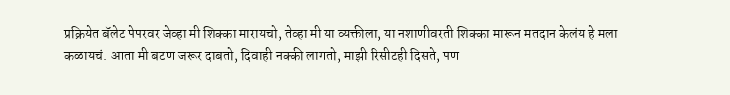प्रक्रियेत बॅलेट पेपरवर जेव्हा मी शिक्का मारायचो, तेव्हा मी या व्यक्तीला, या नशाणीवरती शिक्का मारून मतदान केलंय हे मला कळायचं. आता मी बटण जरूर दाबतो, दिवाही नक्की लागतो, माझी रिसीटही दिसते, पण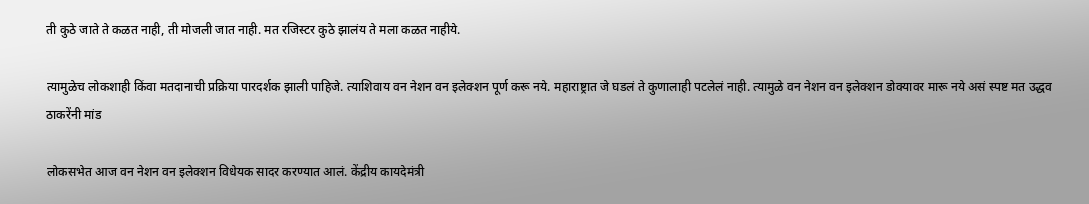ती कुठे जाते ते कळत नाही, ती मोजली जात नाही. मत रजिस्टर कुठे झालंय ते मला कळत नाहीये.

त्यामुळेच लोकशाही किंवा मतदानाची प्रक्रिया पारदर्शक झाली पाहिजे. त्याशिवाय वन नेशन वन इलेक्शन पूर्ण करू नये. महाराष्ट्रात जे घडलं ते कुणालाही पटलेलं नाही. त्यामुळे वन नेशन वन इलेक्शन डोक्यावर मारू नये असं स्पष्ट मत उद्धव ठाकरेंनी मांड

लोकसभेत आज वन नेशन वन इलेक्शन विधेयक सादर करण्यात आलं. केंद्रीय कायदेमंत्री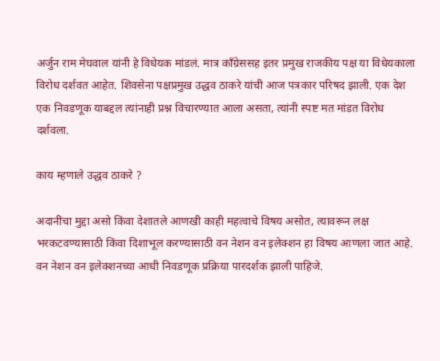अर्जुन राम मेघवाल यांनी हे विधेयक मांडलं. मात्र काँग्रेससह इतर प्रमुख राजकीय पक्ष या विधेयकाला विरोध दर्शवत आहेत. शिवसेना पक्षप्रमुख उद्धव ठाकरे यांची आज पत्रकार परिषद झाली. एक देश एक निवडणूक याबद्दल त्यांनाही प्रश्न विचारण्यात आला असता, त्यांनी स्पष्ट मत मांडत विरोध दर्शवला.

काय म्हणाले उद्धव ठाकरे ?

अदानींचा मुद्दा असो किंवा देशातले आणखी काही महत्वाचे विषय असोत, त्यावरून लक्ष भरकटवण्यासाठी किंवा दिशाभूल करण्यासाठी वन नेशन वन इलेक्शन हा विषय आणला जात आहे. वन नेशन वन इलेक्शनच्या आधी निवडणूक प्रक्रिया पारदर्शक झाली पाहिजे.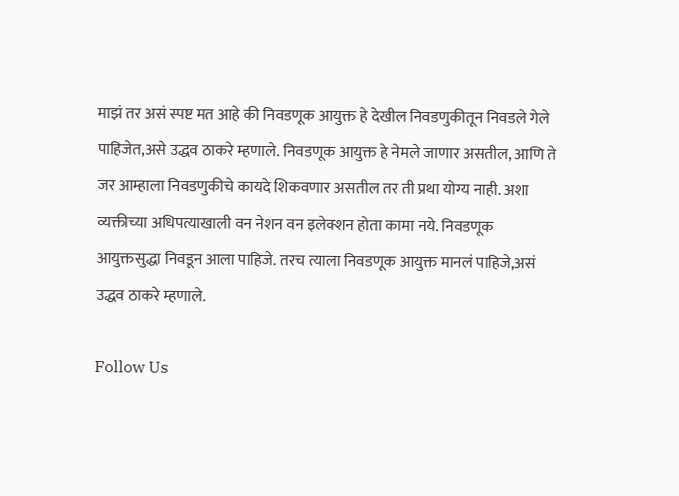माझं तर असं स्पष्ट मत आहे की निवडणूक आयुक्त हे देखील निवडणुकीतून निवडले गेले पाहिजेत,असे उद्धव ठाकरे म्हणाले. निवडणूक आयुक्त हे नेमले जाणार असतील, आणि ते जर आम्हाला निवडणुकीचे कायदे शिकवणार असतील तर ती प्रथा योग्य नाही. अशा व्यक्तीच्या अधिपत्याखाली वन नेशन वन इलेक्शन होता कामा नये. निवडणूक आयुक्तसुद्धा निवडून आला पाहिजे. तरच त्याला निवडणूक आयुक्त मानलं पाहिजे,असं उद्धव ठाकरे म्हणाले.

Follow Us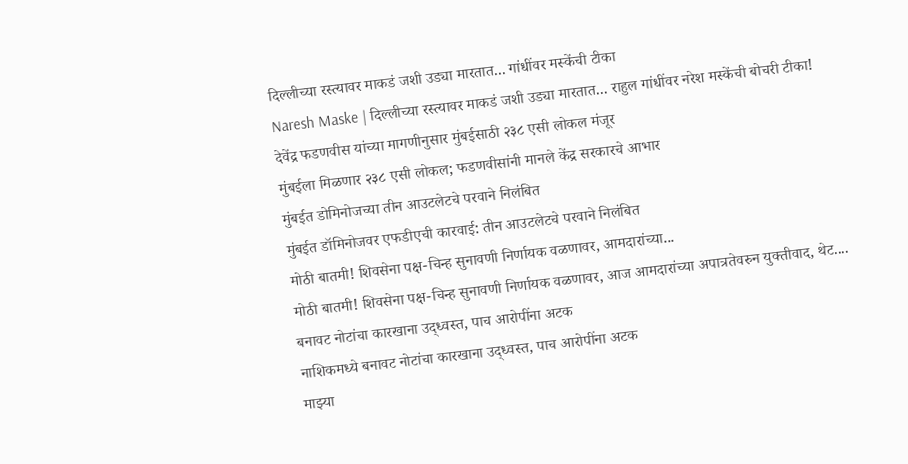दिल्लीच्या रस्त्यावर माकडं जशी उड्या मारतात... गांधींवर मस्केंची टीका
Naresh Maske | दिल्लीच्या रस्त्यावर माकडं जशी उड्या मारतात... राहुल गांधींवर नरेश मस्केंची बोचरी टीका!
देवेंद्र फडणवीस यांच्या मागणीनुसार मुंबईसाठी २३८ एसी लोकल मंजूर
मुंबईला मिळणार २३८ एसी लोकल; फडणवीसांनी मानले केंद्र सरकारचे आभार
मुंबईत डोमिनोजच्या तीन आउटलेटचे परवाने निलंबित
मुंबईत डॉमिनोजवर एफडीएची कारवाई: तीन आउटलेटचे परवाने निलंबित
मोठी बातमी! शिवसेना पक्ष-चिन्ह सुनावणी निर्णायक वळणावर, आमदारांच्या...
मोठी बातमी! शिवसेना पक्ष-चिन्ह सुनावणी निर्णायक वळणावर, आज आमदारांच्या अपात्रतेवरुन युक्तीवाद, थेट....
बनावट नोटांचा कारखाना उद्ध्वस्त, पाच आरोपींना अटक
नाशिकमध्ये बनावट नोटांचा कारखाना उद्ध्वस्त, पाच आरोपींना अटक
माझ्या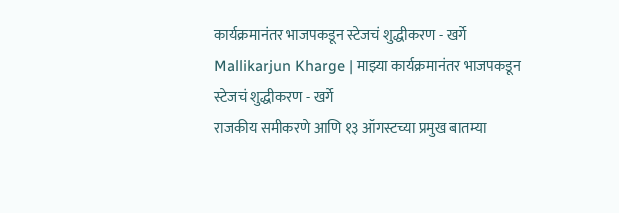कार्यक्रमानंतर भाजपकडून स्टेजचं शुद्धीकरण - खर्गे
Mallikarjun Kharge | माझ्या कार्यक्रमानंतर भाजपकडून स्टेजचं शुद्धीकरण - खर्गे
राजकीय समीकरणे आणि १३ ऑगस्टच्या प्रमुख बातम्या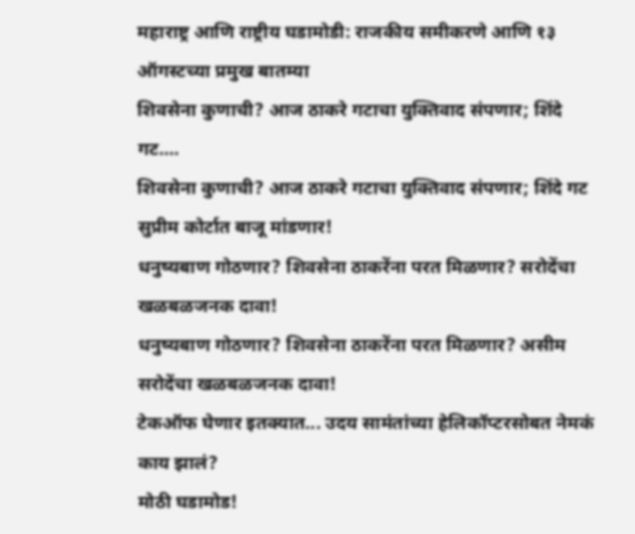महाराष्ट्र आणि राष्ट्रीय घडामोडी: राजकीय समीकरणे आणि १३ ऑगस्टच्या प्रमुख बातम्या
शिवसेना कुणाची? आज ठाकरे गटाचा युक्तिवाद संपणार; शिंदे गट....
शिवसेना कुणाची? आज ठाकरे गटाचा युक्तिवाद संपणार; शिंदे गट सुप्रीम कोर्टात बाजू मांडणार!
धनुष्यबाण गोठणार? शिवसेना ठाकरेंना परत मिळणार? सरोदेंचा खळबळजनक दावा!
धनुष्यबाण गोठणार? शिवसेना ठाकरेंना परत मिळणार? असीम सरोदेंचा खळबळजनक दावा!
टेकऑफ घेणार इतक्यात... उदय सामंतांच्या हेलिकॉप्टरसोबत नेमकं काय झालं?
मोठी घडामोड!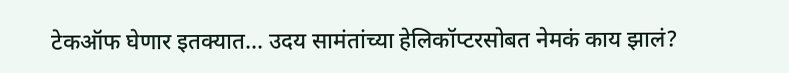टेकऑफ घेणार इतक्यात... उदय सामंतांच्या हेलिकॉप्टरसोबत नेमकं काय झालं?